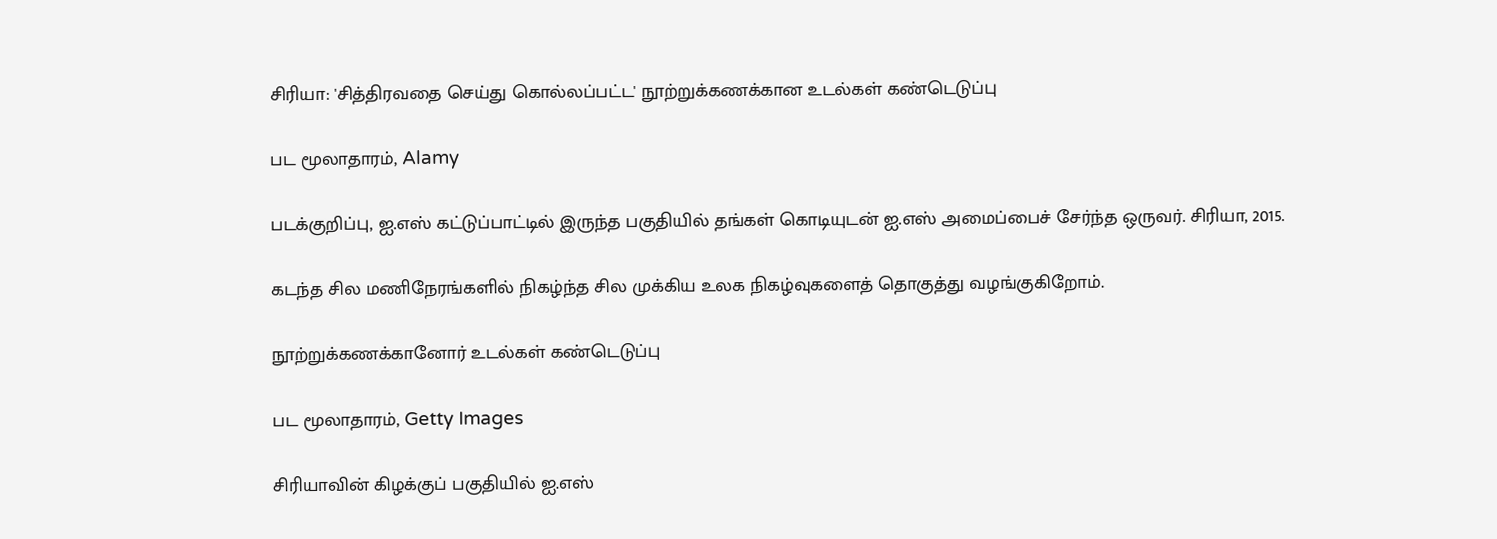சிரியா: 'சித்திரவதை செய்து கொல்லப்பட்ட' நூற்றுக்கணக்கான உடல்கள் கண்டெடுப்பு

பட மூலாதாரம், Alamy

படக்குறிப்பு, ஐ.எஸ் கட்டுப்பாட்டில் இருந்த பகுதியில் தங்கள் கொடியுடன் ஐ.எஸ் அமைப்பைச் சேர்ந்த ஒருவர். சிரியா, 2015.

கடந்த சில மணிநேரங்களில் நிகழ்ந்த சில முக்கிய உலக நிகழ்வுகளைத் தொகுத்து வழங்குகிறோம்.

நூற்றுக்கணக்கானோர் உடல்கள் கண்டெடுப்பு

பட மூலாதாரம், Getty Images

சிரியாவின் கிழக்குப் பகுதியில் ஐ.எஸ்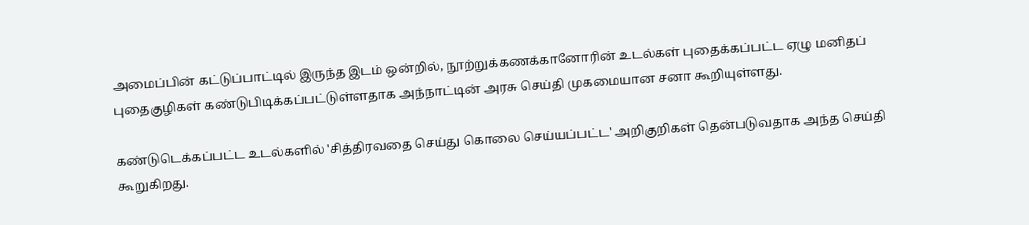அமைப்பின் கட்டுப்பாட்டில் இருந்த இடம் ஒன்றில், நூற்றுக்கணக்கானோரின் உடல்கள் புதைக்கப்பட்ட ஏழு மனிதப் புதைகுழிகள் கண்டுபிடிக்கப்பட்டுள்ளதாக அந்நாட்டின் அரசு செய்தி முகமையான சனா கூறியுள்ளது.

கண்டுடெக்கப்பட்ட உடல்களில் 'சித்திரவதை செய்து கொலை செய்யப்பட்ட' அறிகுறிகள் தென்படுவதாக அந்த செய்தி கூறுகிறது.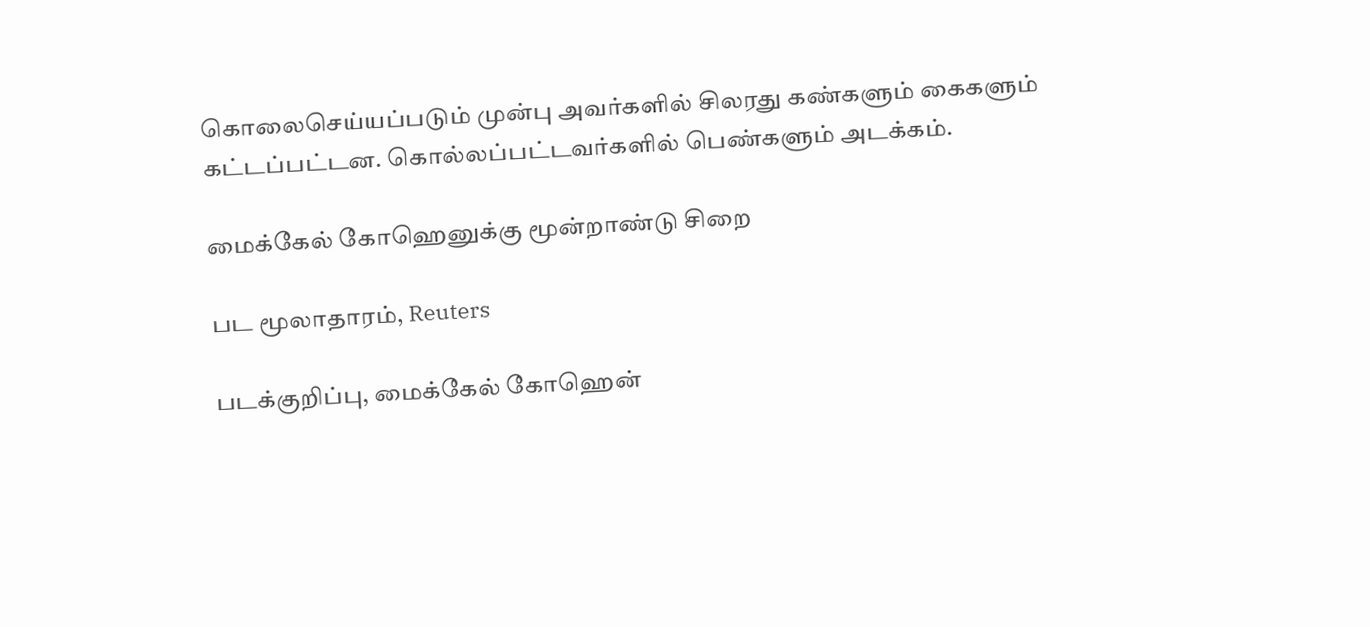கொலைசெய்யப்படும் முன்பு அவர்களில் சிலரது கண்களும் கைகளும் கட்டப்பட்டன. கொல்லப்பட்டவர்களில் பெண்களும் அடக்கம்.

மைக்கேல் கோஹெனுக்கு மூன்றாண்டு சிறை

பட மூலாதாரம், Reuters

படக்குறிப்பு, மைக்கேல் கோஹென்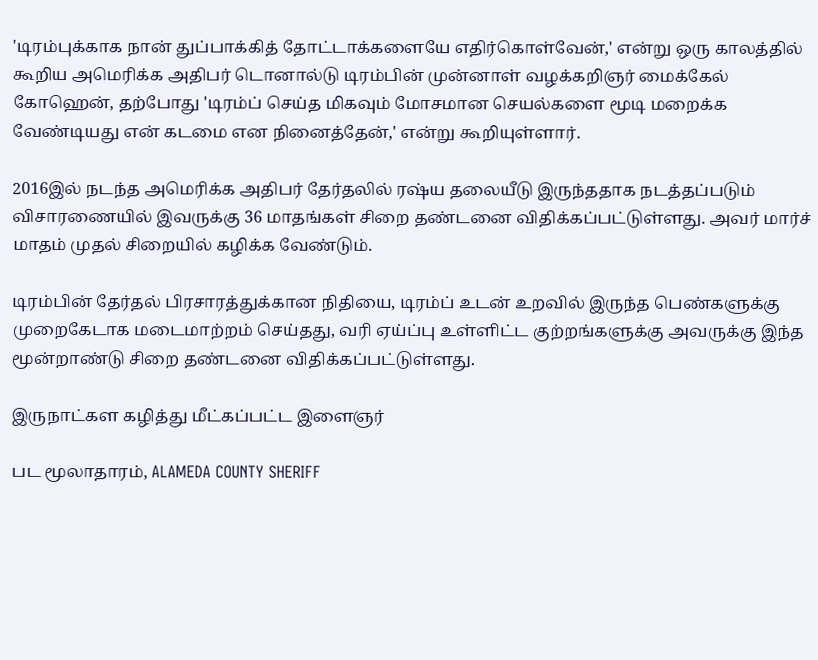'டிரம்புக்காக நான் துப்பாக்கித் தோட்டாக்களையே எதிர்கொள்வேன்,' என்று ஒரு காலத்தில் கூறிய அமெரிக்க அதிபர் டொனால்டு டிரம்பின் முன்னாள் வழக்கறிஞர் மைக்கேல் கோஹென், தற்போது 'டிரம்ப் செய்த மிகவும் மோசமான செயல்களை மூடி மறைக்க வேண்டியது என் கடமை என நினைத்தேன்,' என்று கூறியுள்ளார்.

2016இல் நடந்த அமெரிக்க அதிபர் தேர்தலில் ரஷ்ய தலையீடு இருந்ததாக நடத்தப்படும் விசாரணையில் இவருக்கு 36 மாதங்கள் சிறை தண்டனை விதிக்கப்பட்டுள்ளது. அவர் மார்ச் மாதம் முதல் சிறையில் கழிக்க வேண்டும்.

டிரம்பின் தேர்தல் பிரசாரத்துக்கான நிதியை, டிரம்ப் உடன் உறவில் இருந்த பெண்களுக்கு முறைகேடாக மடைமாற்றம் செய்தது, வரி ஏய்ப்பு உள்ளிட்ட குற்றங்களுக்கு அவருக்கு இந்த மூன்றாண்டு சிறை தண்டனை விதிக்கப்பட்டுள்ளது.

இருநாட்கள கழித்து மீட்கப்பட்ட இளைஞர்

பட மூலாதாரம், ALAMEDA COUNTY SHERIFF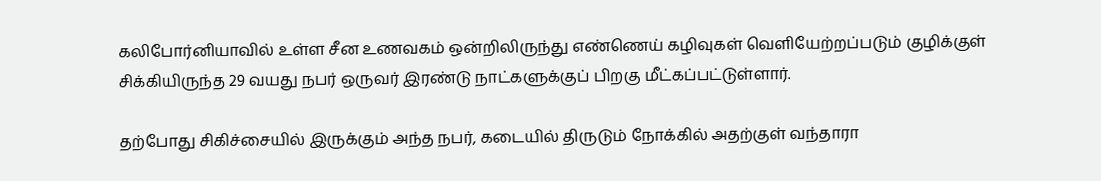கலிபோர்னியாவில் உள்ள சீன உணவகம் ஒன்றிலிருந்து எண்ணெய் கழிவுகள் வெளியேற்றப்படும் குழிக்குள் சிக்கியிருந்த 29 வயது நபர் ஒருவர் இரண்டு நாட்களுக்குப் பிறகு மீட்கப்பட்டுள்ளார்.

தற்போது சிகிச்சையில் இருக்கும் அந்த நபர், கடையில் திருடும் நோக்கில் அதற்குள் வந்தாரா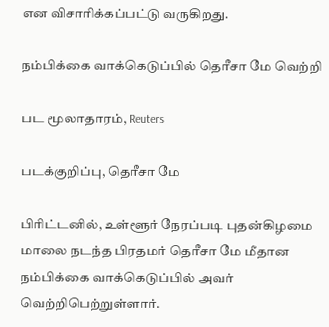என விசாரிக்கப்பட்டு வருகிறது.

நம்பிக்கை வாக்கெடுப்பில் தெரீசா மே வெற்றி

பட மூலாதாரம், Reuters

படக்குறிப்பு, தெரீசா மே

பிரிட்டனில், உள்ளூர் நேரப்படி புதன்கிழமை மாலை நடந்த பிரதமர் தெரீசா மே மீதான நம்பிக்கை வாக்கெடுப்பில் அவர் வெற்றிபெற்றுள்ளார்.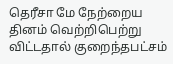தெரீசா மே நேற்றைய தினம் வெற்றிபெற்று விட்டதால் குறைந்தபட்சம்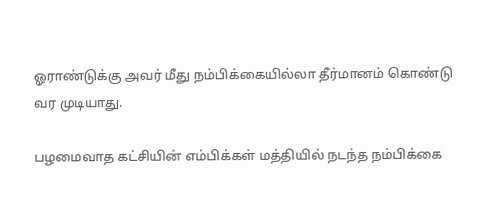ஓராண்டுக்கு அவர் மீது நம்பிக்கையில்லா தீர்மானம் கொண்டு வர முடியாது.

பழமைவாத கட்சியின் எம்பிக்கள் மத்தியில் நடந்த நம்பிக்கை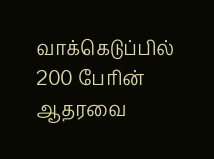வாக்கெடுப்பில் 200 பேரின் ஆதரவை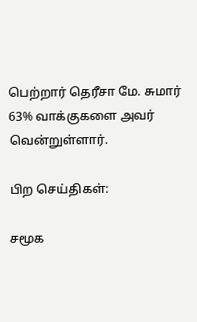பெற்றார் தெரீசா மே. சுமார் 63% வாக்குகளை அவர் வென்றுள்ளார்.

பிற செய்திகள்:

சமூக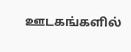ஊடகங்களில்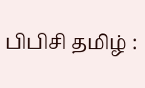பிபிசி தமிழ் :